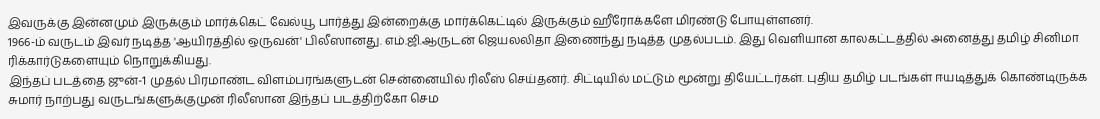இவருக்கு இன்னமும் இருக்கும் மார்க்கெட் வேல்யூ பார்த்து இன்றைக்கு மார்க்கெட்டில் இருக்கும் ஹீரோக்களே மிரண்டு போயுள்ளனர்.
1966-ம் வருடம் இவர் நடித்த 'ஆயிரத்தில் ஒருவன்' பிலீஸானது. எம்.ஜி.ஆருடன் ஜெயலலிதா இணைந்து நடித்த முதல்படம். இது வெளியான காலகட்டத்தில் அனைத்து தமிழ் சினிமா ரிக்கார்டுகளையும் நொறுக்கியது.
இந்தப் படத்தை ஜுன்-1 முதல் பிரமாண்ட விளம்பரங்களுடன் சென்னையில் ரிலீஸ் செய்தனர். சிட்டியில் மட்டும் மூன்று தியேட்டர்கள். புதிய தமிழ் படங்கள் ஈயடித்துக் கொண்டிருக்க சுமார் நாற்பது வருடங்களுக்குமுன் ரிலீஸான இந்தப் படத்திற்கோ செம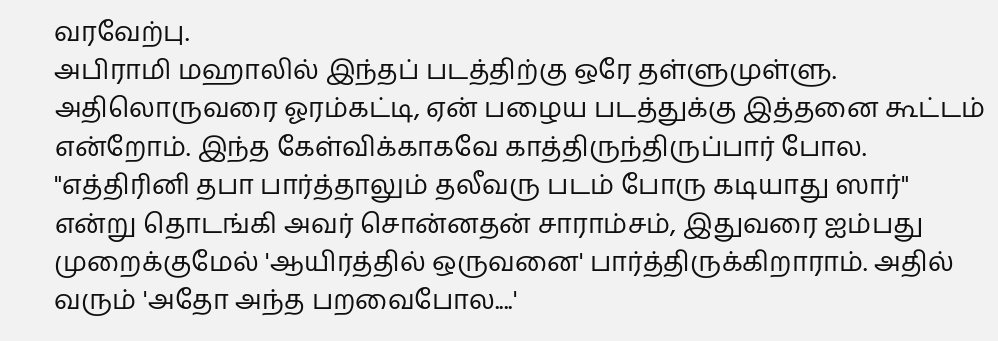வரவேற்பு.
அபிராமி மஹாலில் இந்தப் படத்திற்கு ஒரே தள்ளுமுள்ளு. அதிலொருவரை ஓரம்கட்டி, ஏன் பழைய படத்துக்கு இத்தனை கூட்டம் என்றோம். இந்த கேள்விக்காகவே காத்திருந்திருப்பார் போல.
"எத்திரினி தபா பார்த்தாலும் தலீவரு படம் போரு கடியாது ஸார்" என்று தொடங்கி அவர் சொன்னதன் சாராம்சம், இதுவரை ஐம்பது முறைக்குமேல் 'ஆயிரத்தில் ஒருவனை' பார்த்திருக்கிறாராம். அதில் வரும் 'அதோ அந்த பறவைபோல....'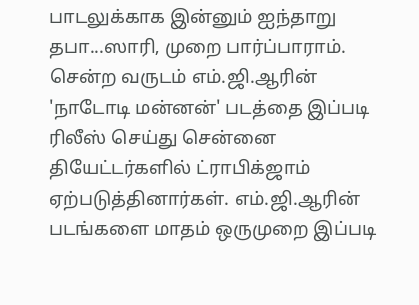பாடலுக்காக இன்னும் ஐந்தாறு தபா...ஸாரி, முறை பார்ப்பாராம்.
சென்ற வருடம் எம்.ஜி.ஆரின் 'நாடோடி மன்னன்' படத்தை இப்படி ரிலீஸ் செய்து சென்னை தியேட்டர்களில் ட்ராபிக்ஜாம் ஏற்படுத்தினார்கள். எம்.ஜி.ஆரின் படங்களை மாதம் ஒருமுறை இப்படி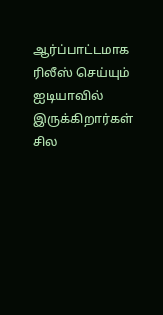ஆர்ப்பாட்டமாக ரிலீஸ் செய்யும் ஐடியாவில் இருக்கிறார்கள் சில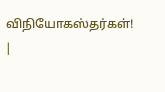விநியோகஸ்தர்கள்!
|